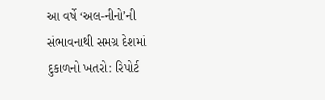આ વર્ષે ‘અલ-નીનો’ની સંભાવનાથી સમગ્ર દેશમાં દુકાળનો ખતરો: રિપોર્ટ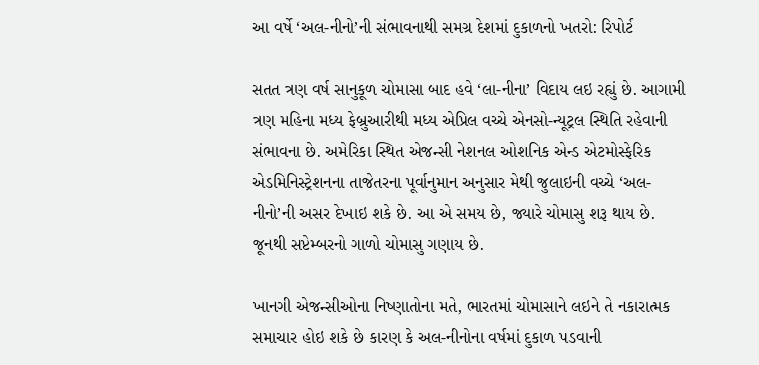આ વર્ષે ‘અલ-નીનો’ની સંભાવનાથી સમગ્ર દેશમાં દુકાળનો ખતરો: રિપોર્ટ

સતત ત્રણ વર્ષ સાનુકૂળ ચોમાસા બાદ હવે ‘લા-નીના’ વિદાય લઇ રહ્યું છે. આગામી ત્રણ મહિના મધ્ય ફેબ્રુઆરીથી મધ્ય એપ્રિલ વચ્ચે એનસો-ન્યૂટ્રલ સ્થિતિ રહેવાની સંભાવના છે. અમેરિકા સ્થિત એજન્સી નેશનલ ઓશનિક એન્ડ એટમોસ્ફેરિક એડમિનિસ્ટ્રેશનના તાજેતરના પૂર્વાનુમાન અનુસાર મેથી જુલાઇની વચ્ચે ‘અલ-નીનો’ની અસર દેખાઇ શકે છે. આ એ સમય છે, જ્યારે ચોમાસુ શરૂ થાય છે. જૂનથી સપ્ટેમ્બરનો ગાળો ચોમાસુ ગણાય છે.

ખાનગી એજન્સીઓના નિષ્ણાતોના મતે, ભારતમાં ચોમાસાને લઇને તે નકારાત્મક સમાચાર હોઇ શકે છે કારણ કે અલ-નીનોના વર્ષમાં દુકાળ પડવાની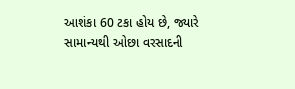આશંકા 60 ટકા હોય છે, જ્યારે સામાન્યથી ઓછા વરસાદની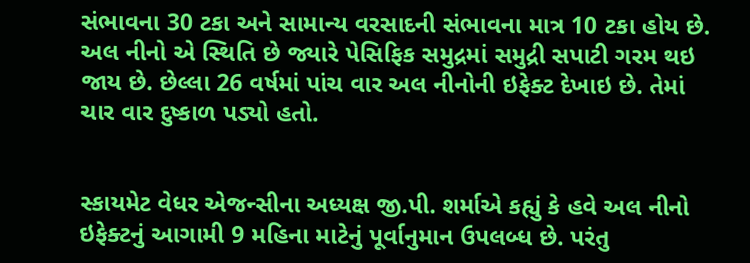સંભાવના 30 ટકા અને સામાન્ય વરસાદની સંભાવના માત્ર 10 ટકા હોય છે. અલ નીનો એ સ્થિતિ છે જ્યારે પેસિફિક સમુદ્રમાં સમુદ્રી સપાટી ગરમ થઇ જાય છે. છેલ્લા 26 વર્ષમાં પાંચ વાર અલ નીનોની ઇફેક્ટ દેખાઇ છે. તેમાં ચાર વાર દુષ્કાળ પડ્યો હતો.


સ્કાયમેટ વેધર એજન્સીના અધ્યક્ષ જી.પી. શર્માએ કહ્યું કે હવે અલ નીનો ઇફેક્ટનું આગામી 9 મહિના માટેનું પૂર્વાનુમાન ઉપલબ્ધ છે. પરંતુ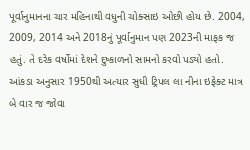પૂર્વાનુમાનના ચાર મહિનાથી વધુની ચોક્સાઇ ઓછી હોય છે. 2004, 2009, 2014 અને 2018નું પૂર્વાનુમાન પણ 2023ની માફક જ હતું. તે દરેક વર્ષોમાં દેશને દુષ્કાળનો સામનો કરવો પડ્યો હતો. આંકડા અનુસાર 1950થી અત્યાર સુધી ટ્રિપલ લા નીના ઇફેક્ટ માત્ર બે વાર જ જોવા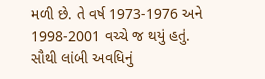મળી છે. તે વર્ષ 1973-1976 અને 1998-2001 વચ્ચે જ થયું હતું. સૌથી લાંબી અવધિનું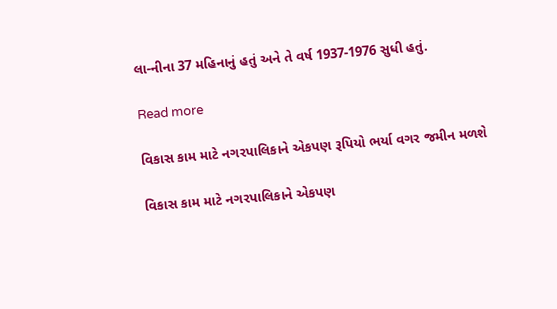લા-નીના 37 મહિનાનું હતું અને તે વર્ષ 1937-1976 સુધી હતું.

Read more

વિકાસ કામ માટે નગરપાલિકાને એકપણ રૂપિયો ભર્યા વગર જમીન મળશે

વિકાસ કામ માટે નગરપાલિકાને એકપણ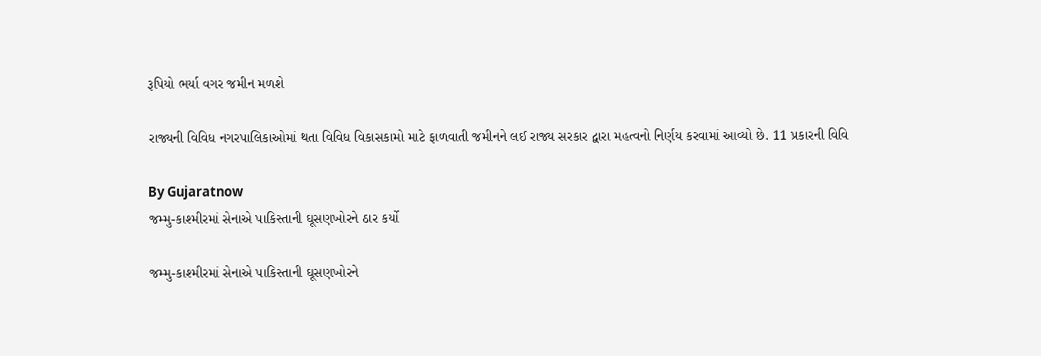રૂપિયો ભર્યા વગર જમીન મળશે

રાજ્યની વિવિધ નગરપાલિકાઓમાં થતા વિવિધ વિકાસકામો માટે ફાળવાતી જમીનને લઈ રાજ્ય સરકાર દ્વારા મહત્વનો નિર્ણય કરવામાં આવ્યો છે. 11 પ્રકારની વિવિ

By Gujaratnow
જમ્મુ-કાશ્મીરમાં સેનાએ પાકિસ્તાની ઘૂસણખોરને ઠાર કર્યો

જમ્મુ-કાશ્મીરમાં સેનાએ પાકિસ્તાની ઘૂસણખોરને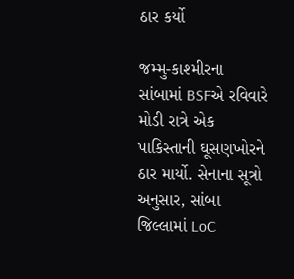ઠાર કર્યો

જમ્મુ-કાશ્મીરના સાંબામાં BSFએ રવિવારે મોડી રાત્રે એક પાકિસ્તાની ઘૂસણખોરને ઠાર માર્યો. સેનાના સૂત્રો અનુસાર, સાંબા જિલ્લામાં LoC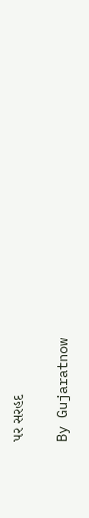પર સરહદ

By Gujaratnow